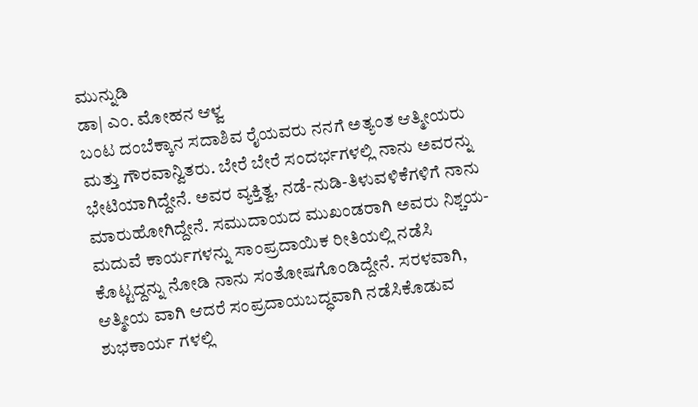ಮುನ್ನುಡಿ
ಡಾ| ಎಂ. ಮೋಹನ ಆಳ್ವ
ಬಂಟ ದಂಬೆಕ್ಕಾನ ಸದಾಶಿವ ರೈಯವರು ನನಗೆ ಅತ್ಯಂತ ಆತ್ಮೀಯರು ಮತ್ತು ಗೌರವಾನ್ವಿತರು. ಬೇರೆ ಬೇರೆ ಸಂದರ್ಭಗಳಲ್ಲಿ ನಾನು ಅವರನ್ನು ಭೇಟಿಯಾಗಿದ್ದೇನೆ. ಅವರ ವ್ಯಕ್ತಿತ್ವ, ನಡೆ-ನುಡಿ-ತಿಳುವಳಿಕೆಗಳಿಗೆ ನಾನು ಮಾರುಹೋಗಿದ್ದೇನೆ. ಸಮುದಾಯದ ಮುಖಂಡರಾಗಿ ಅವರು ನಿಶ್ಚಯ-ಮದುವೆ ಕಾರ್ಯಗಳನ್ನು ಸಾಂಪ್ರದಾಯಿಕ ರೀತಿಯಲ್ಲಿ ನಡೆಸಿ ಕೊಟ್ಟದ್ದನ್ನು ನೋಡಿ ನಾನು ಸಂತೋಷಗೊಂಡಿದ್ದೇನೆ. ಸರಳವಾಗಿ, ಆತ್ಮೀಯ ವಾಗಿ ಆದರೆ ಸಂಪ್ರದಾಯಬದ್ಧವಾಗಿ ನಡೆಸಿಕೊಡುವ ಶುಭಕಾರ್ಯ ಗಳಲ್ಲಿ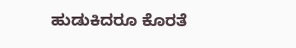ಹುಡುಕಿದರೂ ಕೊರತೆ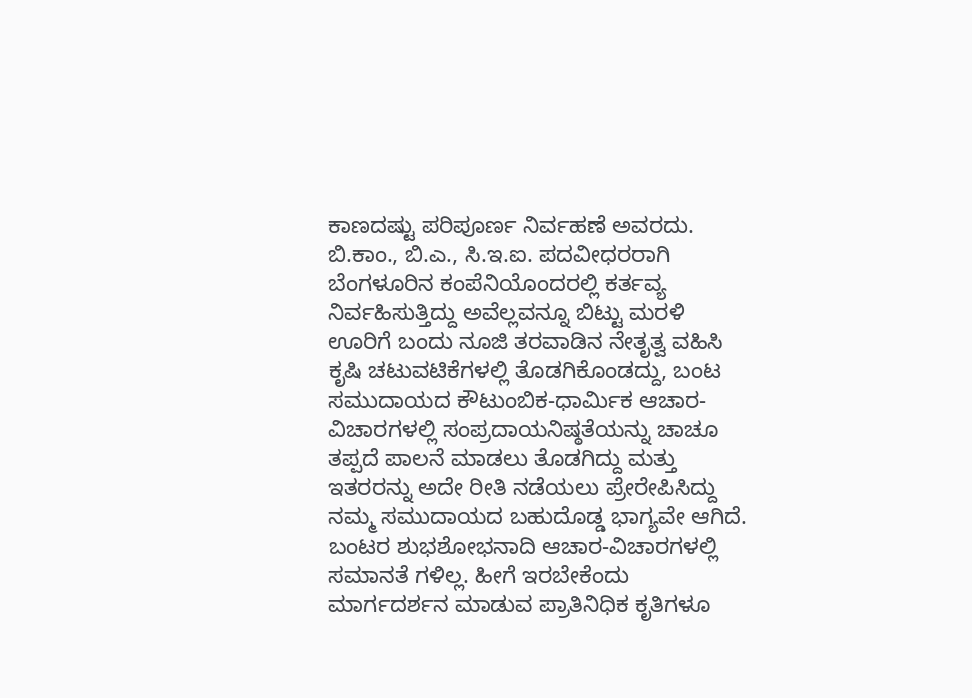ಕಾಣದಷ್ಟು ಪರಿಪೂರ್ಣ ನಿರ್ವಹಣೆ ಅವರದು. ಬಿ.ಕಾಂ., ಬಿ.ಎ., ಸಿ.ಇ.ಐ. ಪದವೀಧರರಾಗಿ ಬೆಂಗಳೂರಿನ ಕಂಪೆನಿಯೊಂದರಲ್ಲಿ ಕರ್ತವ್ಯ ನಿರ್ವಹಿಸುತ್ತಿದ್ದು ಅವೆಲ್ಲವನ್ನೂ ಬಿಟ್ಟು ಮರಳಿ ಊರಿಗೆ ಬಂದು ನೂಜಿ ತರವಾಡಿನ ನೇತೃತ್ವ ವಹಿಸಿ ಕೃಷಿ ಚಟುವಟಿಕೆಗಳಲ್ಲಿ ತೊಡಗಿಕೊಂಡದ್ದು, ಬಂಟ ಸಮುದಾಯದ ಕೌಟುಂಬಿಕ-ಧಾರ್ಮಿಕ ಆಚಾರ- ವಿಚಾರಗಳಲ್ಲಿ ಸಂಪ್ರದಾಯನಿಷ್ಠತೆಯನ್ನು ಚಾಚೂ ತಪ್ಪದೆ ಪಾಲನೆ ಮಾಡಲು ತೊಡಗಿದ್ದು ಮತ್ತು ಇತರರನ್ನು ಅದೇ ರೀತಿ ನಡೆಯಲು ಪ್ರೇರೇಪಿಸಿದ್ದು ನಮ್ಮ ಸಮುದಾಯದ ಬಹುದೊಡ್ಡ ಭಾಗ್ಯವೇ ಆಗಿದೆ.
ಬಂಟರ ಶುಭಶೋಭನಾದಿ ಆಚಾರ-ವಿಚಾರಗಳಲ್ಲಿ ಸಮಾನತೆ ಗಳಿಲ್ಲ. ಹೀಗೆ ಇರಬೇಕೆಂದು ಮಾರ್ಗದರ್ಶನ ಮಾಡುವ ಪ್ರಾತಿನಿಧಿಕ ಕೃತಿಗಳೂ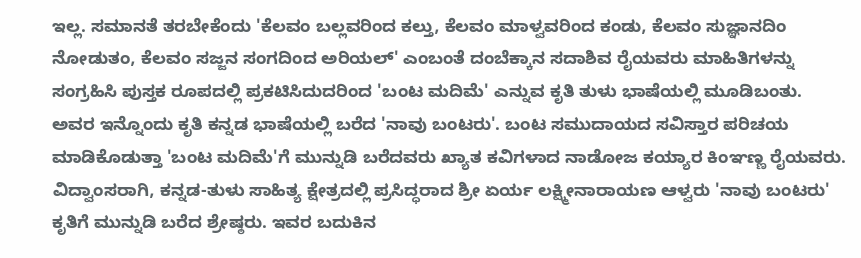ಇಲ್ಲ. ಸಮಾನತೆ ತರಬೇಕೆಂದು 'ಕೆಲವಂ ಬಲ್ಲವರಿಂದ ಕಲ್ತು, ಕೆಲವಂ ಮಾಳ್ವವರಿಂದ ಕಂಡು, ಕೆಲವಂ ಸುಜ್ಞಾನದಿಂ ನೋಡುತಂ, ಕೆಲವಂ ಸಜ್ಜನ ಸಂಗದಿಂದ ಅರಿಯಲ್' ಎಂಬಂತೆ ದಂಬೆಕ್ಕಾನ ಸದಾಶಿವ ರೈಯವರು ಮಾಹಿತಿಗಳನ್ನು ಸಂಗ್ರಹಿಸಿ ಪುಸ್ತಕ ರೂಪದಲ್ಲಿ ಪ್ರಕಟಿಸಿದುದರಿಂದ 'ಬಂಟ ಮದಿಮೆ' ಎನ್ನುವ ಕೃತಿ ತುಳು ಭಾಷೆಯಲ್ಲಿ ಮೂಡಿಬಂತು. ಅವರ ಇನ್ನೊಂದು ಕೃತಿ ಕನ್ನಡ ಭಾಷೆಯಲ್ಲಿ ಬರೆದ 'ನಾವು ಬಂಟರು'. ಬಂಟ ಸಮುದಾಯದ ಸವಿಸ್ತಾರ ಪರಿಚಯ ಮಾಡಿಕೊಡುತ್ತಾ 'ಬಂಟ ಮದಿಮೆ'ಗೆ ಮುನ್ನುಡಿ ಬರೆದವರು ಖ್ಯಾತ ಕವಿಗಳಾದ ನಾಡೋಜ ಕಯ್ಯಾರ ಕಿಂಞಣ್ಣ ರೈಯವರು. ವಿದ್ವಾಂಸರಾಗಿ, ಕನ್ನಡ-ತುಳು ಸಾಹಿತ್ಯ ಕ್ಷೇತ್ರದಲ್ಲಿ ಪ್ರಸಿದ್ಧರಾದ ಶ್ರೀ ಏರ್ಯ ಲಕ್ಷ್ಮೀನಾರಾಯಣ ಆಳ್ವರು 'ನಾವು ಬಂಟರು' ಕೃತಿಗೆ ಮುನ್ನುಡಿ ಬರೆದ ಶ್ರೇಷ್ಠರು. ಇವರ ಬದುಕಿನ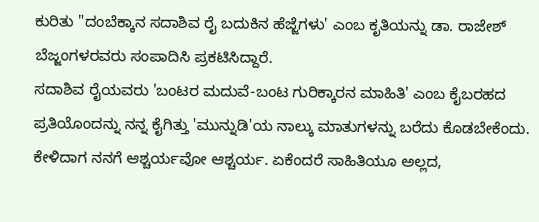ಕುರಿತು "ದಂಬೆಕ್ಕಾನ ಸದಾಶಿವ ರೈ ಬದುಕಿನ ಹೆಜ್ಜೆಗಳು' ಎಂಬ ಕೃತಿಯನ್ನು ಡಾ. ರಾಜೇಶ್ ಬೆಜ್ಜಂಗಳರವರು ಸಂಪಾದಿಸಿ ಪ್ರಕಟಿಸಿದ್ದಾರೆ.
ಸದಾಶಿವ ರೈಯವರು 'ಬಂಟರ ಮದುವೆ-ಬಂಟ ಗುರಿಕ್ಕಾರನ ಮಾಹಿತಿ' ಎಂಬ ಕೈಬರಹದ ಪ್ರತಿಯೊಂದನ್ನು ನನ್ನ ಕೈಗಿತ್ತು 'ಮುನ್ನುಡಿ'ಯ ನಾಲ್ಕು ಮಾತುಗಳನ್ನು ಬರೆದು ಕೊಡಬೇಕೆಂದು. ಕೇಳಿದಾಗ ನನಗೆ ಆಶ್ಚರ್ಯವೋ ಆಶ್ಚರ್ಯ. ಏಕೆಂದರೆ ಸಾಹಿತಿಯೂ ಅಲ್ಲದ,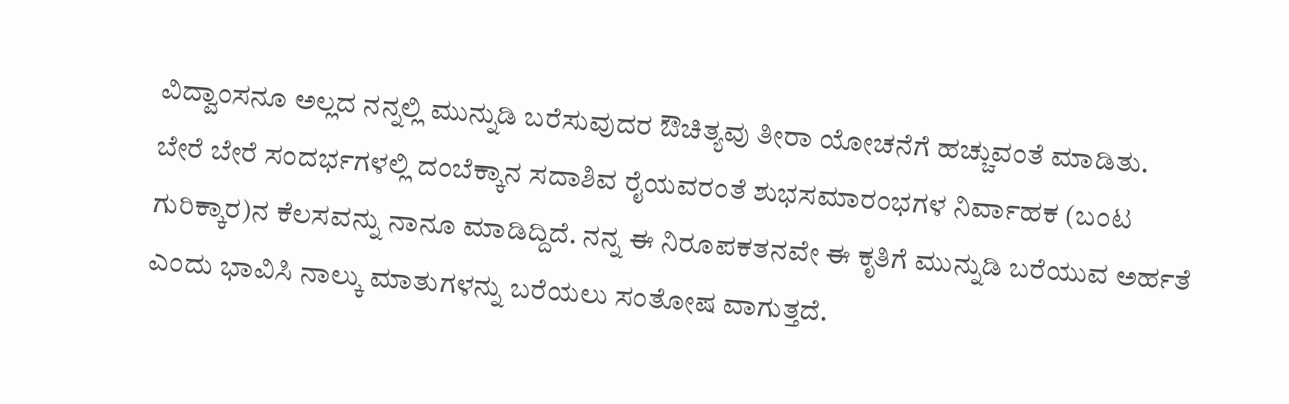ವಿದ್ವಾಂಸನೂ ಅಲ್ಲದ ನನ್ನಲ್ಲಿ ಮುನ್ನುಡಿ ಬರೆಸುವುದರ ಔಚಿತ್ಯವು ತೀರಾ ಯೋಚನೆಗೆ ಹಚ್ಚುವಂತೆ ಮಾಡಿತು. ಬೇರೆ ಬೇರೆ ಸಂದರ್ಭಗಳಲ್ಲಿ ದಂಬೆಕ್ಕಾನ ಸದಾಶಿವ ರೈಯವರಂತೆ ಶುಭಸಮಾರಂಭಗಳ ನಿರ್ವಾಹಕ (ಬಂಟ ಗುರಿಕ್ಕಾರ)ನ ಕೆಲಸವನ್ನು ನಾನೂ ಮಾಡಿದ್ದಿದೆ. ನನ್ನ ಈ ನಿರೂಪಕತನವೇ ಈ ಕೃತಿಗೆ ಮುನ್ನುಡಿ ಬರೆಯುವ ಅರ್ಹತೆ ಎಂದು ಭಾವಿಸಿ ನಾಲ್ಕು ಮಾತುಗಳನ್ನು ಬರೆಯಲು ಸಂತೋಷ ವಾಗುತ್ತದೆ.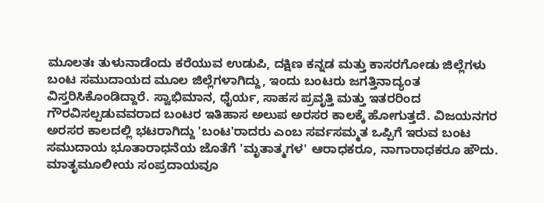ಮೂಲತಃ ತುಳುನಾಡೆಂದು ಕರೆಯುವ ಉಡುಪಿ, ದಕ್ಷಿಣ ಕನ್ನಡ ಮತ್ತು ಕಾಸರಗೋಡು ಜಿಲ್ಲೆಗಳು ಬಂಟ ಸಮುದಾಯದ ಮೂಲ ಜಿಲ್ಲೆಗಳಾಗಿದ್ದು, ಇಂದು ಬಂಟರು ಜಗತ್ತಿನಾದ್ಯಂತ ವಿಸ್ತರಿಸಿಕೊಂಡಿದ್ದಾರೆ. ಸ್ವಾಭಿಮಾನ, ಧೈರ್ಯ, ಸಾಹಸ ಪ್ರವೃತ್ತಿ ಮತ್ತು ಇತರರಿಂದ ಗೌರವಿಸಲ್ಪಡುವವರಾದ ಬಂಟರ ಇತಿಹಾಸ ಅಲುಪ ಅರಸರ ಕಾಲಕ್ಕೆ ಹೋಗುತ್ತದೆ. ವಿಜಯನಗರ ಅರಸರ ಕಾಲದಲ್ಲಿ ಭಟರಾಗಿದ್ದು 'ಬಂಟ'ರಾದರು ಎಂಬ ಸರ್ವಸಮ್ಮತ ಒಪ್ಪಿಗೆ ಇರುವ ಬಂಟ ಸಮುದಾಯ ಭೂತಾರಾಧನೆಯ ಜೊತೆಗೆ 'ಮೃತಾತ್ಮಗಳ' ಆರಾಧಕರೂ, ನಾಗಾರಾಧಕರೂ ಹೌದು.
ಮಾತೃಮೂಲೀಯ ಸಂಪ್ರದಾಯವೂ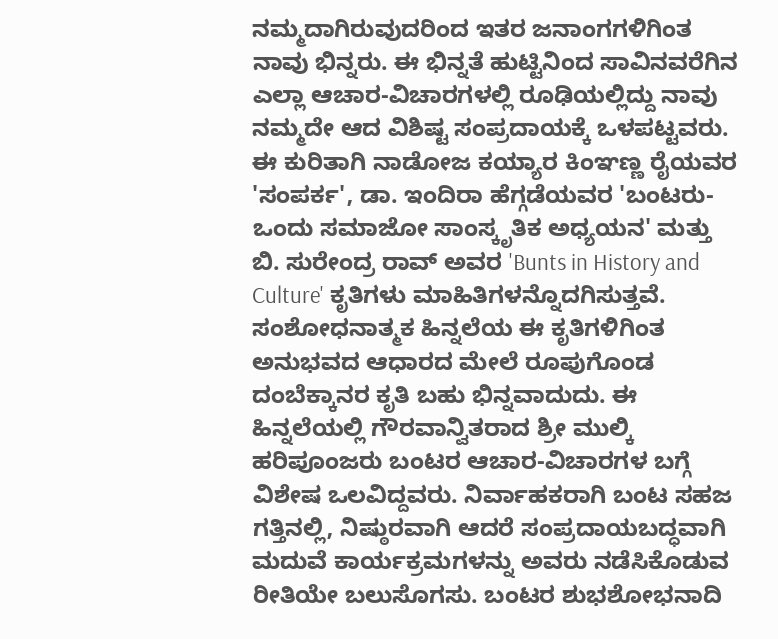ನಮ್ಮದಾಗಿರುವುದರಿಂದ ಇತರ ಜನಾಂಗಗಳಿಗಿಂತ ನಾವು ಭಿನ್ನರು. ಈ ಭಿನ್ನತೆ ಹುಟ್ಟಿನಿಂದ ಸಾವಿನವರೆಗಿನ ಎಲ್ಲಾ ಆಚಾರ-ವಿಚಾರಗಳಲ್ಲಿ ರೂಢಿಯಲ್ಲಿದ್ದು ನಾವು ನಮ್ಮದೇ ಆದ ವಿಶಿಷ್ಟ ಸಂಪ್ರದಾಯಕ್ಕೆ ಒಳಪಟ್ಟವರು.
ಈ ಕುರಿತಾಗಿ ನಾಡೋಜ ಕಯ್ಯಾರ ಕಿಂಞಣ್ಣ ರೈಯವರ 'ಸಂಪರ್ಕ', ಡಾ. ಇಂದಿರಾ ಹೆಗ್ಗಡೆಯವರ 'ಬಂಟರು-ಒಂದು ಸಮಾಜೋ ಸಾಂಸ್ಕೃತಿಕ ಅಧ್ಯಯನ' ಮತ್ತು ಬಿ. ಸುರೇಂದ್ರ ರಾವ್ ಅವರ 'Bunts in History and Culture' ಕೃತಿಗಳು ಮಾಹಿತಿಗಳನ್ನೊದಗಿಸುತ್ತವೆ. ಸಂಶೋಧನಾತ್ಮಕ ಹಿನ್ನಲೆಯ ಈ ಕೃತಿಗಳಿಗಿಂತ ಅನುಭವದ ಆಧಾರದ ಮೇಲೆ ರೂಪುಗೊಂಡ ದಂಬೆಕ್ಕಾನರ ಕೃತಿ ಬಹು ಭಿನ್ನವಾದುದು. ಈ ಹಿನ್ನಲೆಯಲ್ಲಿ ಗೌರವಾನ್ವಿತರಾದ ಶ್ರೀ ಮುಲ್ಕಿ ಹರಿಪೂಂಜರು ಬಂಟರ ಆಚಾರ-ವಿಚಾರಗಳ ಬಗ್ಗೆ ವಿಶೇಷ ಒಲವಿದ್ದವರು. ನಿರ್ವಾಹಕರಾಗಿ ಬಂಟ ಸಹಜ ಗತ್ತಿನಲ್ಲಿ, ನಿಷ್ಠುರವಾಗಿ ಆದರೆ ಸಂಪ್ರದಾಯಬದ್ಧವಾಗಿ ಮದುವೆ ಕಾರ್ಯಕ್ರಮಗಳನ್ನು ಅವರು ನಡೆಸಿಕೊಡುವ ರೀತಿಯೇ ಬಲುಸೊಗಸು. ಬಂಟರ ಶುಭಶೋಭನಾದಿ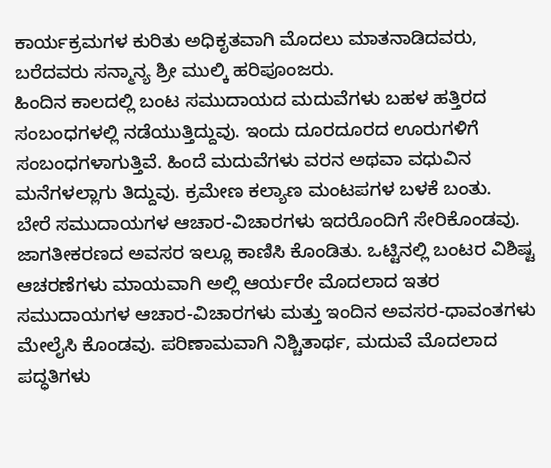ಕಾರ್ಯಕ್ರಮಗಳ ಕುರಿತು ಅಧಿಕೃತವಾಗಿ ಮೊದಲು ಮಾತನಾಡಿದವರು, ಬರೆದವರು ಸನ್ಮಾನ್ಯ ಶ್ರೀ ಮುಲ್ಕಿ ಹರಿಪೂಂಜರು.
ಹಿಂದಿನ ಕಾಲದಲ್ಲಿ ಬಂಟ ಸಮುದಾಯದ ಮದುವೆಗಳು ಬಹಳ ಹತ್ತಿರದ ಸಂಬಂಧಗಳಲ್ಲಿ ನಡೆಯುತ್ತಿದ್ದುವು. ಇಂದು ದೂರದೂರದ ಊರುಗಳಿಗೆ ಸಂಬಂಧಗಳಾಗುತ್ತಿವೆ. ಹಿಂದೆ ಮದುವೆಗಳು ವರನ ಅಥವಾ ವಧುವಿನ ಮನೆಗಳಲ್ಲಾಗು ತಿದ್ದುವು. ಕ್ರಮೇಣ ಕಲ್ಯಾಣ ಮಂಟಪಗಳ ಬಳಕೆ ಬಂತು.
ಬೇರೆ ಸಮುದಾಯಗಳ ಆಚಾರ-ವಿಚಾರಗಳು ಇದರೊಂದಿಗೆ ಸೇರಿಕೊಂಡವು. ಜಾಗತೀಕರಣದ ಅವಸರ ಇಲ್ಲೂ ಕಾಣಿಸಿ ಕೊಂಡಿತು. ಒಟ್ಟಿನಲ್ಲಿ ಬಂಟರ ವಿಶಿಷ್ಟ ಆಚರಣೆಗಳು ಮಾಯವಾಗಿ ಅಲ್ಲಿ ಆರ್ಯರೇ ಮೊದಲಾದ ಇತರ ಸಮುದಾಯಗಳ ಆಚಾರ-ವಿಚಾರಗಳು ಮತ್ತು ಇಂದಿನ ಅವಸರ-ಧಾವಂತಗಳು ಮೇಲೈಸಿ ಕೊಂಡವು. ಪರಿಣಾಮವಾಗಿ ನಿಶ್ಚಿತಾರ್ಥ, ಮದುವೆ ಮೊದಲಾದ ಪದ್ಧತಿಗಳು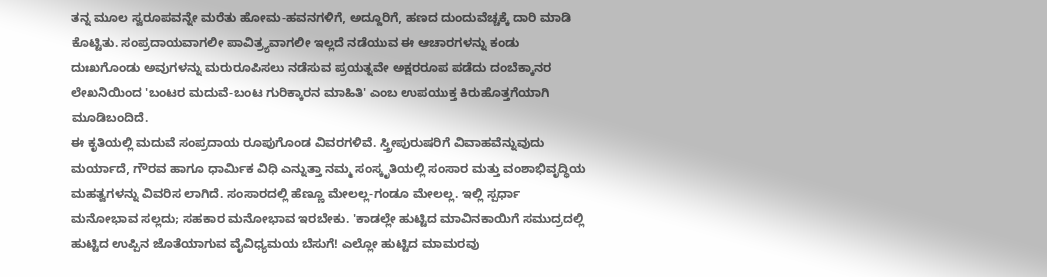ತನ್ನ ಮೂಲ ಸ್ವರೂಪವನ್ನೇ ಮರೆತು ಹೋಮ-ಹವನಗಳಿಗೆ, ಅದ್ದೂರಿಗೆ, ಹಣದ ದುಂದುವೆಚ್ಚಕ್ಕೆ ದಾರಿ ಮಾಡಿ ಕೊಟ್ಟಿತು. ಸಂಪ್ರದಾಯವಾಗಲೀ ಪಾವಿತ್ರ್ಯವಾಗಲೀ ಇಲ್ಲದೆ ನಡೆಯುವ ಈ ಆಚಾರಗಳನ್ನು ಕಂಡು ದುಃಖಗೊಂಡು ಅವುಗಳನ್ನು ಮರುರೂಪಿಸಲು ನಡೆಸುವ ಪ್ರಯತ್ನವೇ ಅಕ್ಷರರೂಪ ಪಡೆದು ದಂಬೆಕ್ಕಾನರ ಲೇಖನಿಯಿಂದ 'ಬಂಟರ ಮದುವೆ-ಬಂಟ ಗುರಿಕ್ಕಾರನ ಮಾಹಿತಿ' ಎಂಬ ಉಪಯುಕ್ತ ಕಿರುಹೊತ್ತಗೆಯಾಗಿ ಮೂಡಿಬಂದಿದೆ.
ಈ ಕೃತಿಯಲ್ಲಿ ಮದುವೆ ಸಂಪ್ರದಾಯ ರೂಪುಗೊಂಡ ವಿವರಗಳಿವೆ. ಸ್ತ್ರೀಪುರುಷರಿಗೆ ವಿವಾಹವೆನ್ನುವುದು ಮರ್ಯಾದೆ, ಗೌರವ ಹಾಗೂ ಧಾರ್ಮಿಕ ವಿಧಿ ಎನ್ನುತ್ತಾ ನಮ್ಮ ಸಂಸ್ಕೃತಿಯಲ್ಲಿ ಸಂಸಾರ ಮತ್ತು ವಂಶಾಭಿವೃದ್ಧಿಯ ಮಹತ್ವಗಳನ್ನು ವಿವರಿಸ ಲಾಗಿದೆ. ಸಂಸಾರದಲ್ಲಿ ಹೆಣ್ಣೂ ಮೇಲಲ್ಲ-ಗಂಡೂ ಮೇಲಲ್ಲ. ಇಲ್ಲಿ ಸ್ಪರ್ಧಾ ಮನೋಭಾವ ಸಲ್ಲದು; ಸಹಕಾರ ಮನೋಭಾವ ಇರಬೇಕು. 'ಕಾಡಲ್ಲೇ ಹುಟ್ಟಿದ ಮಾವಿನಕಾಯಿಗೆ ಸಮುದ್ರದಲ್ಲಿ ಹುಟ್ಟಿದ ಉಪ್ಪಿನ ಜೊತೆಯಾಗುವ ವೈವಿಧ್ಯಮಯ ಬೆಸುಗೆ! ಎಲ್ಲೋ ಹುಟ್ಟಿದ ಮಾಮರವು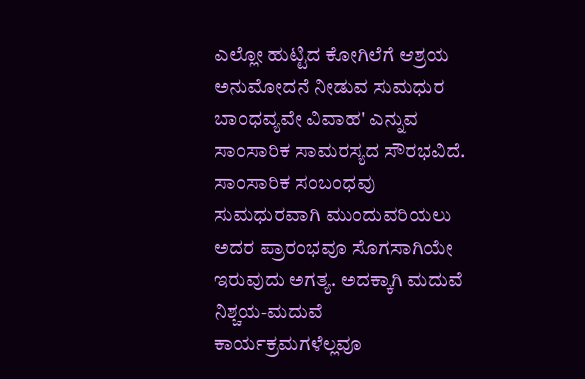ಎಲ್ಲೋ ಹುಟ್ಟಿದ ಕೋಗಿಲೆಗೆ ಆಶ್ರಯ ಅನುಮೋದನೆ ನೀಡುವ ಸುಮಧುರ ಬಾಂಧವ್ಯವೇ ವಿವಾಹ' ಎನ್ನುವ ಸಾಂಸಾರಿಕ ಸಾಮರಸ್ಯದ ಸೌರಭವಿದೆ. ಸಾಂಸಾರಿಕ ಸಂಬಂಧವು ಸುಮಧುರವಾಗಿ ಮುಂದುವರಿಯಲು ಅದರ ಪ್ರಾರಂಭವೂ ಸೊಗಸಾಗಿಯೇ ಇರುವುದು ಅಗತ್ಯ. ಅದಕ್ಕಾಗಿ ಮದುವೆ ನಿಶ್ಚಯ-ಮದುವೆ ಕಾರ್ಯಕ್ರಮಗಳೆಲ್ಲವೂ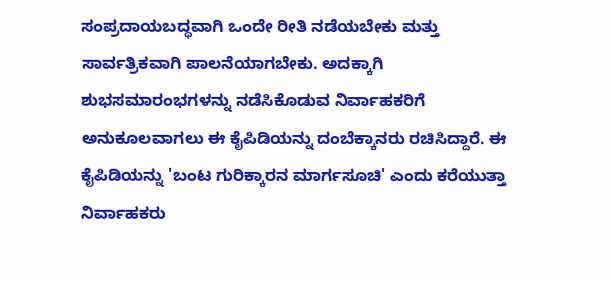ಸಂಪ್ರದಾಯಬದ್ಧವಾಗಿ ಒಂದೇ ರೀತಿ ನಡೆಯಬೇಕು ಮತ್ತು ಸಾರ್ವತ್ರಿಕವಾಗಿ ಪಾಲನೆಯಾಗಬೇಕು. ಅದಕ್ಕಾಗಿ ಶುಭಸಮಾರಂಭಗಳನ್ನು ನಡೆಸಿಕೊಡುವ ನಿರ್ವಾಹಕರಿಗೆ ಅನುಕೂಲವಾಗಲು ಈ ಕೈಪಿಡಿಯನ್ನು ದಂಬೆಕ್ಕಾನರು ರಚಿಸಿದ್ದಾರೆ. ಈ ಕೈಪಿಡಿಯನ್ನು 'ಬಂಟ ಗುರಿಕ್ಕಾರನ ಮಾರ್ಗಸೂಚಿ' ಎಂದು ಕರೆಯುತ್ತಾ ನಿರ್ವಾಹಕರು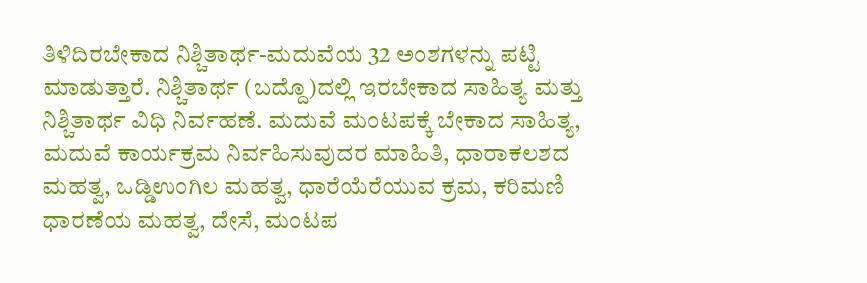ತಿಳಿದಿರಬೇಕಾದ ನಿಶ್ಚಿತಾರ್ಥ-ಮದುವೆಯ 32 ಅಂಶಗಳನ್ನು ಪಟ್ಟಿ ಮಾಡುತ್ತಾರೆ. ನಿಶ್ಚಿತಾರ್ಥ (ಬದ್ದೊ)ದಲ್ಲಿ ಇರಬೇಕಾದ ಸಾಹಿತ್ಯ ಮತ್ತು ನಿಶ್ಚಿತಾರ್ಥ ವಿಧಿ ನಿರ್ವಹಣೆ. ಮದುವೆ ಮಂಟಪಕ್ಕೆ ಬೇಕಾದ ಸಾಹಿತ್ಯ, ಮದುವೆ ಕಾರ್ಯಕ್ರಮ ನಿರ್ವಹಿಸುವುದರ ಮಾಹಿತಿ, ಧಾರಾಕಲಶದ ಮಹತ್ವ, ಒಡ್ಡಿಉಂಗಿಲ ಮಹತ್ವ, ಧಾರೆಯೆರೆಯುವ ಕ್ರಮ, ಕರಿಮಣಿ ಧಾರಣೆಯ ಮಹತ್ವ, ದೇಸೆ, ಮಂಟಪ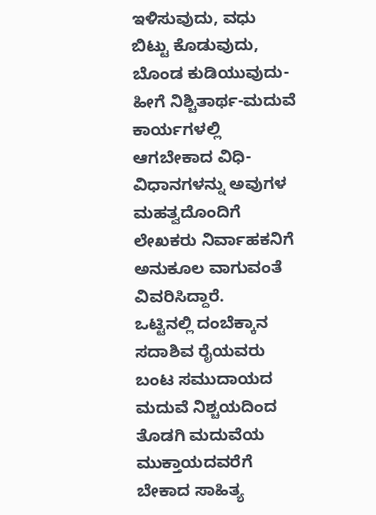ಇಳಿಸುವುದು, ವಧು ಬಿಟ್ಟು ಕೊಡುವುದು, ಬೊಂಡ ಕುಡಿಯುವುದು- ಹೀಗೆ ನಿಶ್ಚಿತಾರ್ಥ-ಮದುವೆ ಕಾರ್ಯಗಳಲ್ಲಿ ಆಗಬೇಕಾದ ವಿಧಿ-ವಿಧಾನಗಳನ್ನು ಅವುಗಳ ಮಹತ್ವದೊಂದಿಗೆ ಲೇಖಕರು ನಿರ್ವಾಹಕನಿಗೆ ಅನುಕೂಲ ವಾಗುವಂತೆ ವಿವರಿಸಿದ್ದಾರೆ.
ಒಟ್ಟಿನಲ್ಲಿ ದಂಬೆಕ್ಕಾನ ಸದಾಶಿವ ರೈಯವರು ಬಂಟ ಸಮುದಾಯದ ಮದುವೆ ನಿಶ್ಚಯದಿಂದ ತೊಡಗಿ ಮದುವೆಯ ಮುಕ್ತಾಯದವರೆಗೆ ಬೇಕಾದ ಸಾಹಿತ್ಯ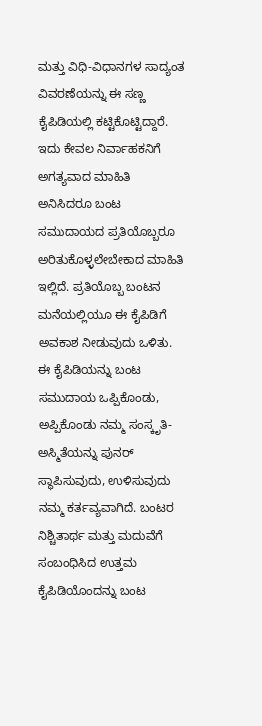ಮತ್ತು ವಿಧಿ-ವಿಧಾನಗಳ ಸಾದ್ಯಂತ ವಿವರಣೆಯನ್ನು ಈ ಸಣ್ಣ ಕೈಪಿಡಿಯಲ್ಲಿ ಕಟ್ಟಿಕೊಟ್ಟಿದ್ದಾರೆ. ಇದು ಕೇವಲ ನಿರ್ವಾಹಕನಿಗೆ ಅಗತ್ಯವಾದ ಮಾಹಿತಿ ಅನಿಸಿದರೂ ಬಂಟ ಸಮುದಾಯದ ಪ್ರತಿಯೊಬ್ಬರೂ ಅರಿತುಕೊಳ್ಳಲೇಬೇಕಾದ ಮಾಹಿತಿ ಇಲ್ಲಿದೆ. ಪ್ರತಿಯೊಬ್ಬ ಬಂಟನ ಮನೆಯಲ್ಲಿಯೂ ಈ ಕೈಪಿಡಿಗೆ ಅವಕಾಶ ನೀಡುವುದು ಒಳಿತು. ಈ ಕೈಪಿಡಿಯನ್ನು ಬಂಟ ಸಮುದಾಯ ಒಪ್ಪಿಕೊಂಡು, ಅಪ್ಪಿಕೊಂಡು ನಮ್ಮ ಸಂಸ್ಕೃತಿ-ಅಸ್ಮಿತೆಯನ್ನು ಪುನರ್ ಸ್ಥಾಪಿಸುವುದು, ಉಳಿಸುವುದು ನಮ್ಮ ಕರ್ತವ್ಯವಾಗಿದೆ. ಬಂಟರ ನಿಶ್ಚಿತಾರ್ಥ ಮತ್ತು ಮದುವೆಗೆ ಸಂಬಂಧಿಸಿದ ಉತ್ತಮ ಕೈಪಿಡಿಯೊಂದನ್ನು ಬಂಟ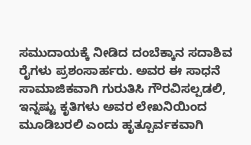ಸಮುದಾಯಕ್ಕೆ ನೀಡಿದ ದಂಬೆಕ್ಕಾನ ಸದಾಶಿವ ರೈಗಳು ಪ್ರಶಂಸಾರ್ಹರು. ಅವರ ಈ ಸಾಧನೆ ಸಾಮಾಜಿಕವಾಗಿ ಗುರುತಿಸಿ ಗೌರವಿಸಲ್ಪಡಲಿ, ಇನ್ನಷ್ಟು ಕೃತಿಗಳು ಅವರ ಲೇಖನಿಯಿಂದ ಮೂಡಿಬರಲಿ ಎಂದು ಹೃತ್ಪೂರ್ವಕವಾಗಿ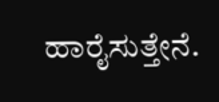ಹಾರೈಸುತ್ತೇನೆ.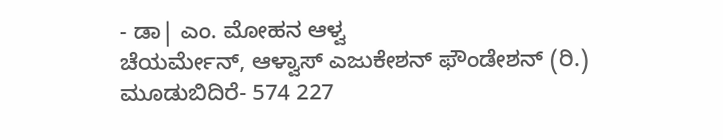- ಡಾ| ಎಂ. ಮೋಹನ ಆಳ್ವ
ಚೆಯರ್ಮೇನ್, ಆಳ್ವಾಸ್ ಎಜುಕೇಶನ್ ಫೌಂಡೇಶನ್ (ರಿ.)
ಮೂಡುಬಿದಿರೆ- 574 227